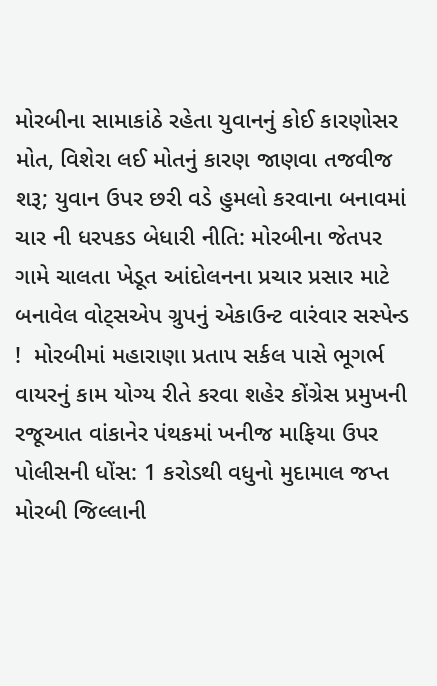મોરબીના સામાકાંઠે રહેતા યુવાનનું કોઈ કારણોસર મોત, વિશેરા લઈ મોતનું કારણ જાણવા તજવીજ શરૂ; યુવાન ઉપર છરી વડે હુમલો કરવાના બનાવમાં ચાર ની ધરપકડ બેધારી નીતિ: મોરબીના જેતપર ગામે ચાલતા ખેડૂત આંદોલનના પ્રચાર પ્રસાર માટે બનાવેલ વોટ્સએપ ગ્રુપનું એકાઉન્ટ વારંવાર સસ્પેન્ડ !  મોરબીમાં મહારાણા પ્રતાપ સર્કલ પાસે ભૂગર્ભ વાયરનું કામ યોગ્ય રીતે કરવા શહેર કોંગ્રેસ પ્રમુખની રજૂઆત વાંકાનેર પંથકમાં ખનીજ માફિયા ઉપર પોલીસની ધોંસ: 1 કરોડથી વધુનો મુદામાલ જપ્ત મોરબી જિલ્લાની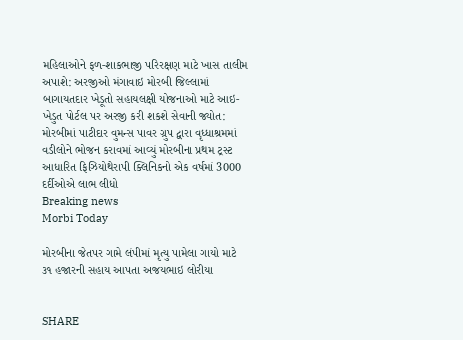મહિલાઓને ફળ-શાકભાજી પરિરક્ષણ માટે ખાસ તાલીમ અપાશે: અરજીઓ મંગાવાઇ મોરબી જિલ્લામાં બાગાયતદાર ખેડૂતો સહાયલક્ષી યોજનાઓ માટે આઇ-ખેડુત પોર્ટલ પર અરજી કરી શકશે સેવાની જ્યોત: મોરબીમાં પાટીદાર વુમન્સ પાવર ગ્રુપ દ્વારા વૃધ્ધાશ્રમમાં વડીલોને ભોજન કરાવમાં આવ્યું મોરબીના પ્રથમ ટ્રસ્ટ આધારિત ફિઝિયોથેરાપી ક્લિનિકનો એક વર્ષમાં 3000 દર્દીઓએ લાભ લીધો
Breaking news
Morbi Today

મોરબીના જેતપર ગામે લંપીમાં મૃત્યુ પામેલા ગાયો માટે ૩૧ હજારની સહાય આપતા અજયભાઇ લોરીયા


SHARE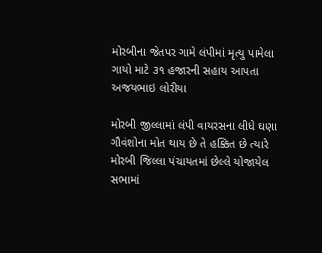મોરબીના જેતપર ગામે લંપીમાં મૃત્યુ પામેલા ગાયો માટે ૩૧ હજારની સહાય આપતા અજયભાઇ લોરીયા

મોરબી જીલ્લામાં લંપી વાયરસના લીધે ઘણા ગૌવંશોના મોત થાય છે તે હક્કિત છે ત્યારે મોરબી જિલ્લા પંચાયતમાં છેલ્લે યોજાયેલ સભામાં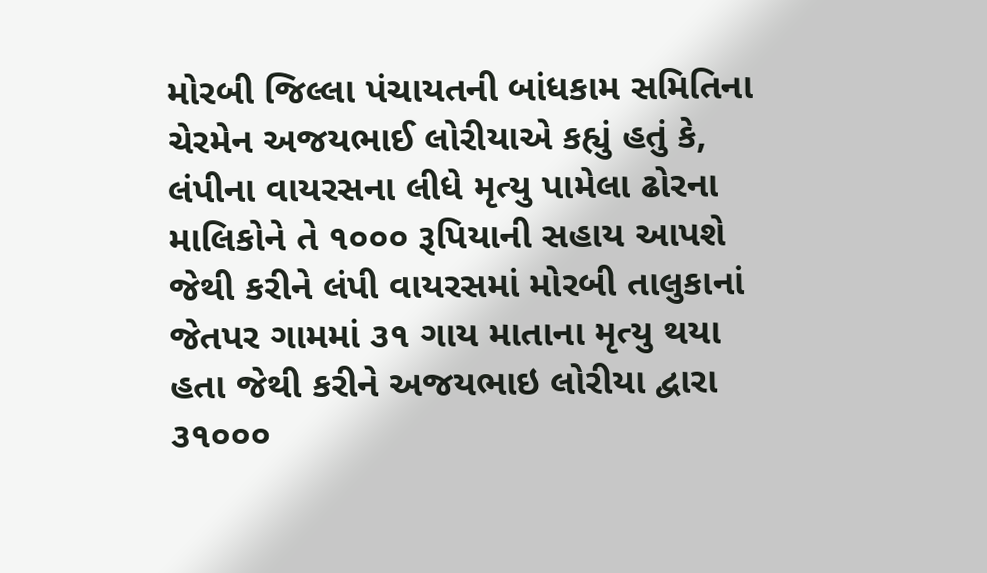મોરબી જિલ્લા પંચાયતની બાંધકામ સમિતિના ચેરમેન અજયભાઈ લોરીયાએ કહ્યું હતું કે, લંપીના વાયરસના લીધે મૃત્યુ પામેલા ઢોરના માલિકોને તે ૧૦૦૦ રૂપિયાની સહાય આપશે જેથી કરીને લંપી વાયરસમાં મોરબી તાલુકાનાં જેતપર ગામમાં ૩૧ ગાય માતાના મૃત્યુ થયા હતા જેથી કરીને અજયભાઇ લોરીયા દ્વારા ૩૧૦૦૦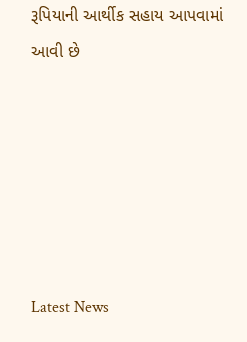રૂપિયાની આર્થીક સહાય આપવામાં આવી છે






Latest News